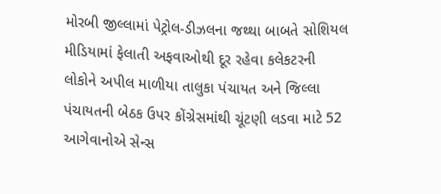મોરબી જીલ્લામાં પેટ્રોલ-ડીઝલના જથ્થા બાબતે સોશિયલ મીડિયામાં ફેલાતી અફવાઓથી દૂર રહેવા કલેકટરની લોકોને અપીલ માળીયા તાલુકા પંચાયત અને જિલ્લા પંચાયતની બેઠક ઉપર કોંગ્રેસમાંથી ચૂંટણી લડવા માટે 52 આગેવાનોએ સેન્સ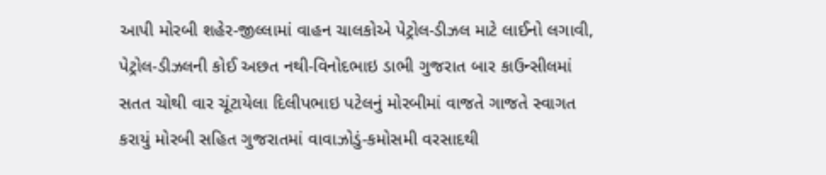આપી મોરબી શહેર-જીલ્લામાં વાહન ચાલકોએ પેટ્રોલ-ડીઝલ માટે લાઈનો લગાવી, પેટ્રોલ-ડીઝલની કોઈ અછત નથી-વિનોદભાઇ ડાભી ગુજરાત બાર કાઉન્સીલમાં સતત ચોથી વાર ચૂંટાયેલા દિલીપભાઇ પટેલનું મોરબીમાં વાજતે ગાજતે સ્વાગત કરાયું મોરબી સહિત ગુજરાતમાં વાવાઝોડું-કમોસમી વરસાદથી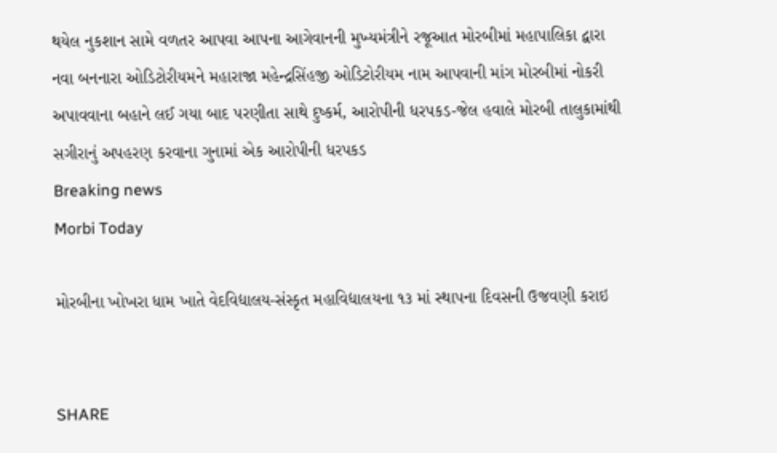થયેલ નુકશાન સામે વળતર આપવા આપના આગેવાનની મુખ્યમંત્રીને રજૂઆત મોરબીમાં મહાપાલિકા દ્વારા નવા બનનારા ઓડિટોરીયમને મહારાજા મહેન્દ્રસિંહજી ઓડિટોરીયમ નામ આપવાની માંગ મોરબીમાં નોકરી અપાવવાના બહાને લઈ ગયા બાદ પરણીતા સાથે દુષ્કર્મ, આરોપીની ધરપકડ-જેલ હવાલે મોરબી તાલુકામાંથી સગીરાનું અપહરણ કરવાના ગુનામાં એક આરોપીની ધરપકડ
Breaking news
Morbi Today

મોરબીના ખોખરા ધામ ખાતે વેદવિદ્યાલય-સંસ્કૃત મહાવિદ્યાલયના ૧૩ માં સ્થાપના દિવસની ઉજવણી કરાઇ


SHARE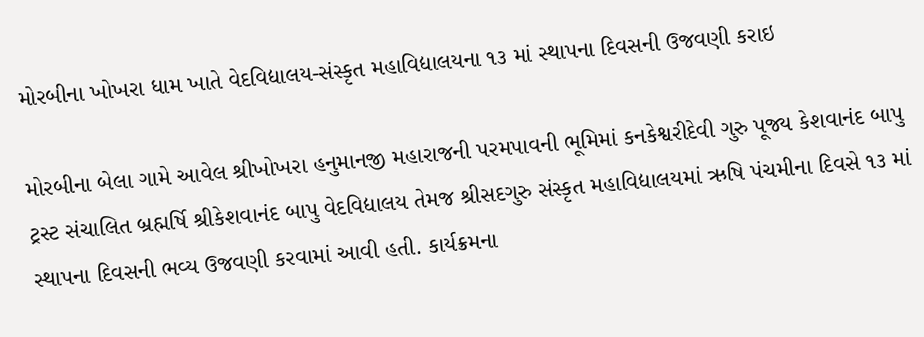મોરબીના ખોખરા ધામ ખાતે વેદવિદ્યાલય-સંસ્કૃત મહાવિદ્યાલયના ૧૩ માં સ્થાપના દિવસની ઉજવણી કરાઇ

મોરબીના બેલા ગામે આવેલ શ્રીખોખરા હનુમાનજી મહારાજની પરમપાવની ભૂમિમાં કનકેશ્વરીદેવી ગુરુ પૂજ્ય કેશવાનંદ બાપુ ટ્રસ્ટ સંચાલિત બ્રહ્મર્ષિ શ્રીકેશવાનંદ બાપુ વેદવિદ્યાલય તેમજ શ્રીસદગુરુ સંસ્કૃત મહાવિદ્યાલયમાં ઋષિ પંચમીના દિવસે ૧૩ માં સ્થાપના દિવસની ભવ્ય ઉજવણી કરવામાં આવી હતી. કાર્યક્રમના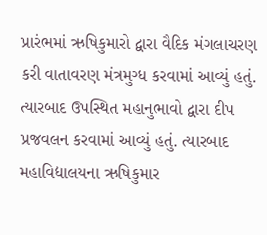પ્રારંભમાં ઋષિકુમારો દ્વારા વૈદિક મંગલાચરણ કરી વાતાવરણ મંત્રમુગ્ધ કરવામાં આવ્યું હતું. ત્યારબાદ ઉપસ્થિત મહાનુભાવો દ્વારા દીપ પ્રજવલન કરવામાં આવ્યું હતું. ત્યારબાદ મહાવિદ્યાલયના ઋષિકુમાર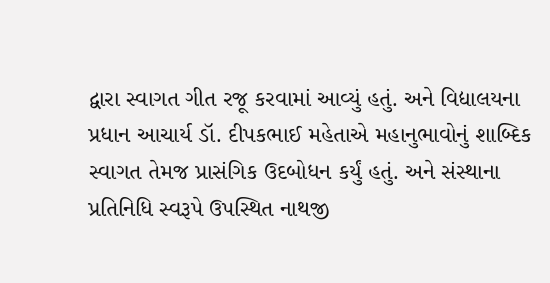દ્વારા સ્વાગત ગીત રજૂ કરવામાં આવ્યું હતું. અને વિદ્યાલયના પ્રધાન આચાર્ય ડૉ. દીપકભાઈ મહેતાએ મહાનુભાવોનું શાબ્દિક સ્વાગત તેમજ પ્રાસંગિક ઉદબોધન કર્યું હતું. અને સંસ્થાના પ્રતિનિધિ સ્વરૂપે ઉપસ્થિત નાથજી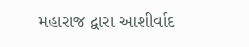મહારાજ દ્વારા આશીર્વાદ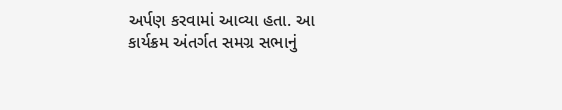અર્પણ કરવામાં આવ્યા હતા. આ કાર્યક્રમ અંતર્ગત સમગ્ર સભાનું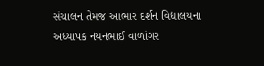સંચાલન તેમજ આભાર દર્શન વિદ્યાલયના અધ્યાપક નયનભાઈ વાળાંગર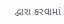દ્વારા કરવામાં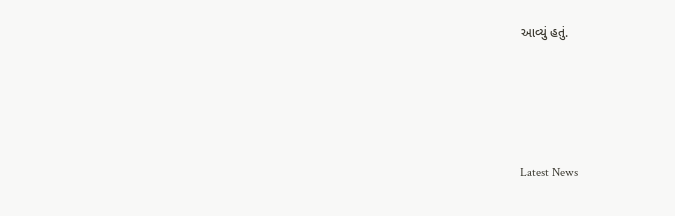આવ્યું હતું.




Latest News